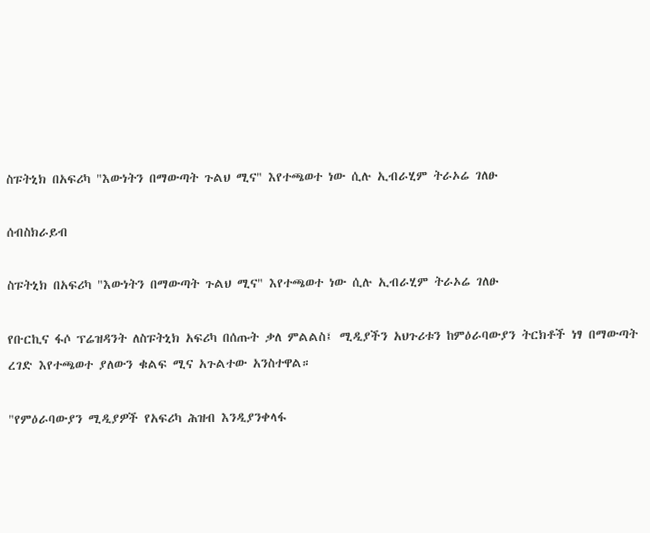ስፑትኒክ በአፍሪካ "እውነትን በማውጣት ጉልህ ሚና" እየተጫወተ ነው ሲሉ ኢብራሂም ትራኦሬ ገለፁ

ሰብስክራይብ

ስፑትኒክ በአፍሪካ "እውነትን በማውጣት ጉልህ ሚና" እየተጫወተ ነው ሲሉ ኢብራሂም ትራኦሬ ገለፁ

የቡርኪና ፋሶ ፕሬዝዳንት ለስፑትኒክ አፍሪካ በሰጡት ቃለ ምልልስ፤ ሚዲያችን አህጉሪቱን ከምዕራባውያን ትርክቶች ነፃ በማውጣት ረገድ እየተጫወተ ያለውን ቁልፍ ሚና አጉልተው አንስተዋል።

"የምዕራባውያን ሚዲያዎች የአፍሪካ ሕዝብ እንዲያንቀላፋ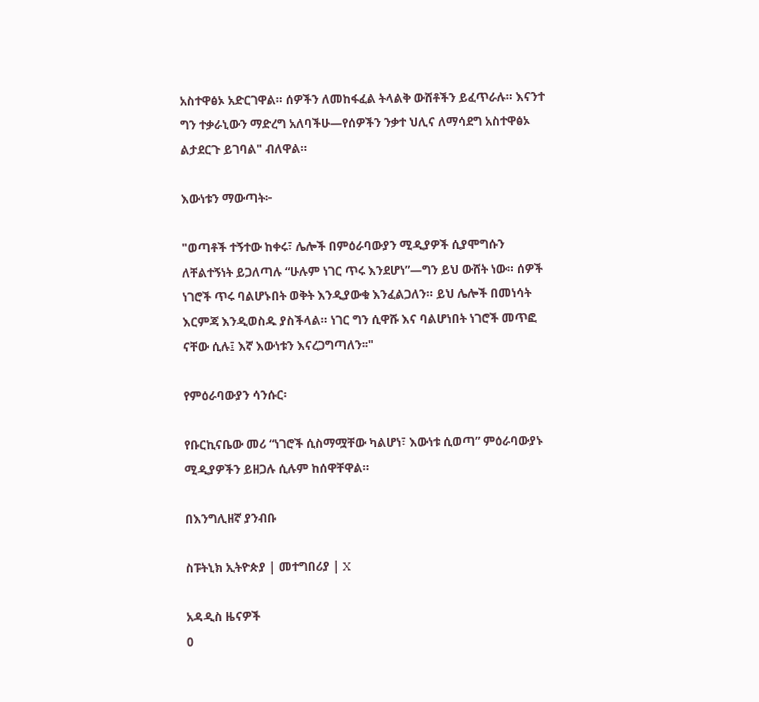አስተዋፅኦ አድርገዋል። ሰዎችን ለመከፋፈል ትላልቅ ውሸቶችን ይፈጥራሉ። እናንተ ግን ተቃራኒውን ማድረግ አለባችሁ—የሰዎችን ንቃተ ህሊና ለማሳደግ አስተዋፅኦ ልታደርጉ ይገባል" ብለዋል።

እውነቱን ማውጣት፦

"ወጣቶች ተኝተው ከቀሩ፣ ሌሎች በምዕራባውያን ሚዲያዎች ሲያሞግሱን ለቸልተኝነት ይጋለጣሉ “ሁሉም ነገር ጥሩ እንደሆነ”—ግን ይህ ውሸት ነው። ሰዎች ነገሮች ጥሩ ባልሆኑበት ወቅት እንዲያውቁ እንፈልጋለን። ይህ ሌሎች በመነሳት እርምጃ እንዲወስዱ ያስችላል። ነገር ግን ሲዋሹ እና ባልሆነበት ነገሮች መጥፎ ናቸው ሲሉ፤ እኛ እውነቱን እናረጋግጣለን፡፡"

የምዕራባውያን ሳንሱር፡

የቡርኪናቤው መሪ “ነገሮች ሲስማሟቸው ካልሆነ፣ እውነቱ ሲወጣ” ምዕራባውያኑ ሚዲያዎችን ይዘጋሉ ሲሉም ከሰዋቸዋል።

በእንግሊዘኛ ያንብቡ

ስፑትኒክ ኢትዮጵያ | መተግበሪያ | X

አዳዲስ ዜናዎች
0